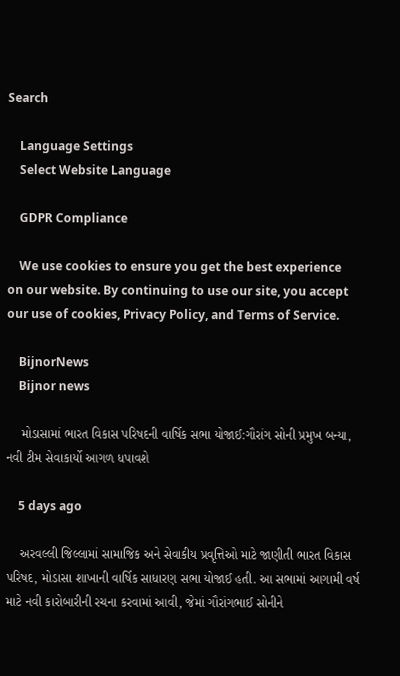Search

    Language Settings
    Select Website Language

    GDPR Compliance

    We use cookies to ensure you get the best experience on our website. By continuing to use our site, you accept our use of cookies, Privacy Policy, and Terms of Service.

    BijnorNews
    Bijnor news

    મોડાસામાં ભારત વિકાસ પરિષદની વાર્ષિક સભા યોજાઈ:ગૌરાંગ સોની પ્રમુખ બન્યા, નવી ટીમ સેવાકાર્યો આગળ ધપાવશે

    5 days ago

    અરવલ્લી જિલ્લામાં સામાજિક અને સેવાકીય પ્રવૃત્તિઓ માટે જાણીતી ભારત વિકાસ પરિષદ, મોડાસા શાખાની વાર્ષિક સાધારણ સભા યોજાઈ હતી. આ સભામાં આગામી વર્ષ માટે નવી કારોબારીની રચના કરવામાં આવી, જેમાં ગૌરાંગભાઈ સોનીને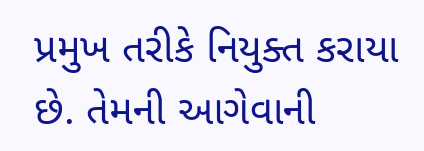પ્રમુખ તરીકે નિયુક્ત કરાયા છે. તેમની આગેવાની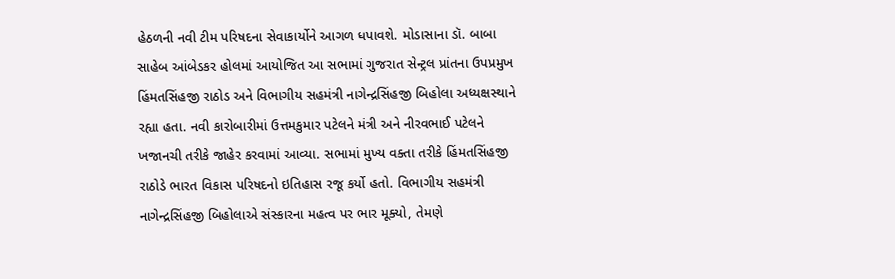હેઠળની નવી ટીમ પરિષદના સેવાકાર્યોને આગળ ધપાવશે. મોડાસાના ડૉ. બાબા સાહેબ આંબેડકર હોલમાં આયોજિત આ સભામાં ગુજરાત સેન્ટ્રલ પ્રાંતના ઉપપ્રમુખ હિંમતસિંહજી રાઠોડ અને વિભાગીય સહમંત્રી નાગેન્દ્રસિંહજી બિહોલા અધ્યક્ષસ્થાને રહ્યા હતા. નવી કારોબારીમાં ઉત્તમકુમાર પટેલને મંત્રી અને નીરવભાઈ પટેલને ખજાનચી તરીકે જાહેર કરવામાં આવ્યા. સભામાં મુખ્ય વક્તા તરીકે હિંમતસિંહજી રાઠોડે ભારત વિકાસ પરિષદનો ઇતિહાસ રજૂ કર્યો હતો. વિભાગીય સહમંત્રી નાગેન્દ્રસિંહજી બિહોલાએ સંસ્કારના મહત્વ પર ભાર મૂક્યો, તેમણે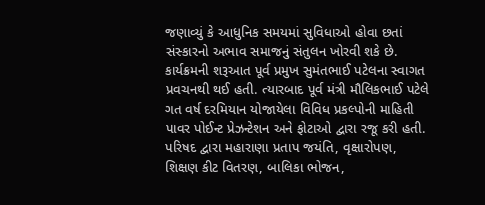જણાવ્યું કે આધુનિક સમયમાં સુવિધાઓ હોવા છતાં સંસ્કારનો અભાવ સમાજનું સંતુલન ખોરવી શકે છે. કાર્યક્રમની શરૂઆત પૂર્વ પ્રમુખ સુમંતભાઈ પટેલના સ્વાગત પ્રવચનથી થઈ હતી. ત્યારબાદ પૂર્વ મંત્રી મૌલિકભાઈ પટેલે ગત વર્ષ દરમિયાન યોજાયેલા વિવિધ પ્રકલ્પોની માહિતી પાવર પોઈન્ટ પ્રેઝન્ટેશન અને ફોટાઓ દ્વારા રજૂ કરી હતી. પરિષદ દ્વારા મહારાણા પ્રતાપ જયંતિ, વૃક્ષારોપણ, શિક્ષણ કીટ વિતરણ, બાલિકા ભોજન,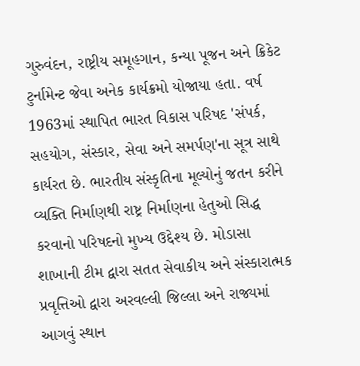ગુરુવંદન, રાષ્ટ્રીય સમૂહગાન, કન્યા પૂજન અને ક્રિકેટ ટુર્નામેન્ટ જેવા અનેક કાર્યક્રમો યોજાયા હતા. વર્ષ 1963માં સ્થાપિત ભારત વિકાસ પરિષદ 'સંપર્ક, સહયોગ, સંસ્કાર, સેવા અને સમર્પણ'ના સૂત્ર સાથે કાર્યરત છે. ભારતીય સંસ્કૃતિના મૂલ્યોનું જતન કરીને વ્યક્તિ નિર્માણથી રાષ્ટ્ર નિર્માણના હેતુઓ સિદ્ધ કરવાનો પરિષદનો મુખ્ય ઉદ્દેશ્ય છે. મોડાસા શાખાની ટીમ દ્વારા સતત સેવાકીય અને સંસ્કારાત્મક પ્રવૃત્તિઓ દ્વારા અરવલ્લી જિલ્લા અને રાજ્યમાં આગવું સ્થાન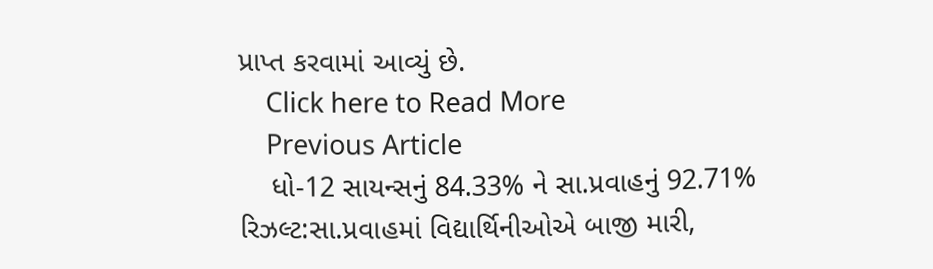પ્રાપ્ત કરવામાં આવ્યું છે.
    Click here to Read More
    Previous Article
    ધો-12 સાયન્સનું 84.33% ને સા.પ્રવાહનું 92.71% રિઝલ્ટ:સા.પ્રવાહમાં વિદ્યાર્થિનીઓએ બાજી મારી,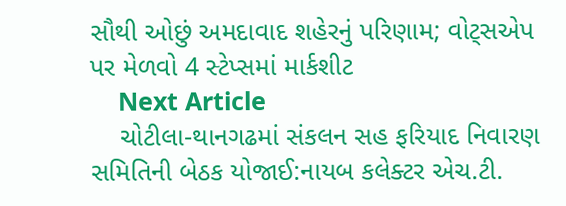સૌથી ઓછું અમદાવાદ શહેરનું પરિણામ; વોટ્સએપ પર મેળવો 4 સ્ટેપ્સમાં માર્કશીટ
    Next Article
    ચોટીલા-થાનગઢમાં સંકલન સહ ફરિયાદ નિવારણ સમિતિની બેઠક યોજાઈ:નાયબ કલેક્ટર એચ.ટી.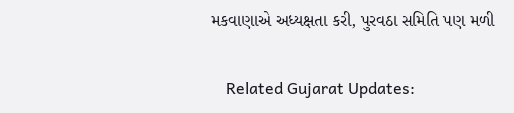મકવાણાએ અધ્યક્ષતા કરી, પુરવઠા સમિતિ પણ મળી

    Related Gujarat Updates: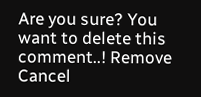Are you sure? You want to delete this comment..! Remove Cancel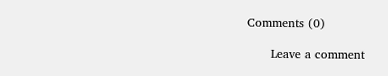Comments (0)

      Leave a comment